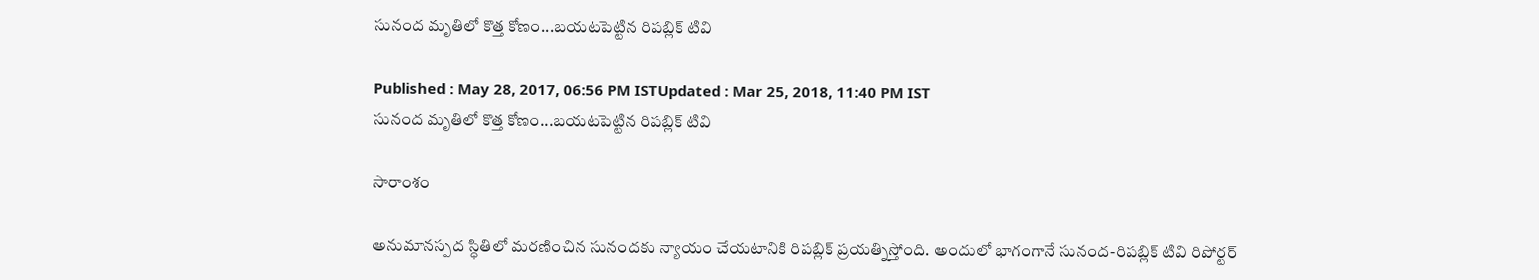సునంద మృతిలో కొత్త కోణం...బయటపెట్టిన రిపబ్లిక్ టివి

Published : May 28, 2017, 06:56 PM ISTUpdated : Mar 25, 2018, 11:40 PM IST
సునంద మృతిలో కొత్త కోణం...బయటపెట్టిన రిపబ్లిక్ టివి

సారాంశం

అనుమానస్పద స్ధితిలో మరణించిన సునందకు న్యాయం చేయటానికి రిపబ్లిక్ ప్రయత్నిస్తోంది. అందులో భాగంగానే సునంద-రిపబ్లిక్ టివి రిపోర్టర్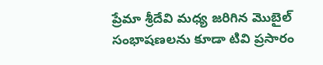ప్రేమా శ్రీదేవి మధ్య జరిగిన మొబైల్ సంభాషణలను కూడా టివి ప్రసారం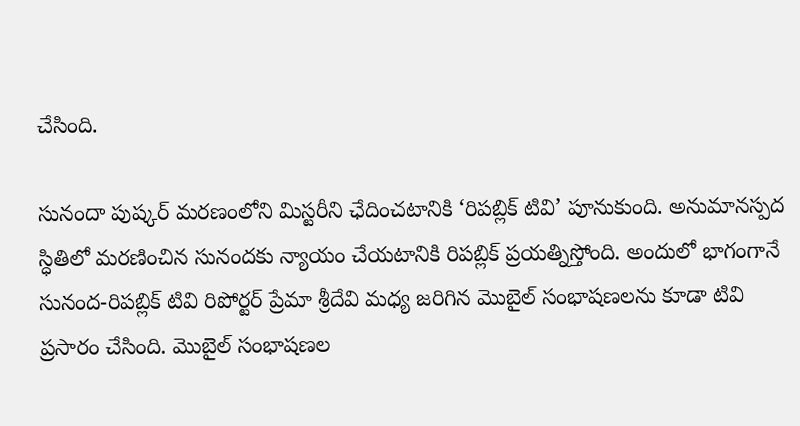చేసింది.

సునందా పుష్కర్ మరణంలోని మిస్టరీని ఛేదించటానికి ‘రిపబ్లిక్ టివి’ పూనుకుంది. అనుమానస్పద స్ధితిలో మరణించిన సునందకు న్యాయం చేయటానికి రిపబ్లిక్ ప్రయత్నిస్తోంది. అందులో భాగంగానే సునంద-రిపబ్లిక్ టివి రిపోర్టర్ ప్రేమా శ్రీదేవి మధ్య జరిగిన మొబైల్ సంభాషణలను కూడా టివి ప్రసారం చేసింది. మొబైల్ సంభాషణల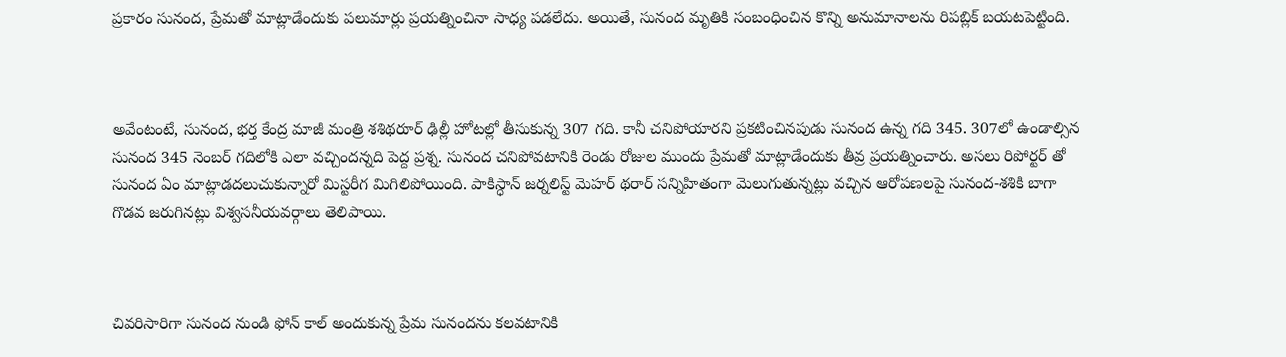ప్రకారం సునంద, ప్రేమతో మాట్లాడేందుకు పలుమార్లు ప్రయత్నించినా సాధ్య పడలేదు. అయితే, సునంద మృతికి సంబంధించిన కొన్ని అనుమానాలను రిపబ్లిక్ బయటపెట్టింది.



అవేంటంటే, సునంద, భర్త కేంద్ర మాజీ మంత్రి శశిథరూర్ ఢిల్లీ హోటల్లో తీసుకున్న 307 గది. కానీ చనిపోయారని ప్రకటించినపుడు సునంద ఉన్న గది 345. 307లో ఉండాల్సిన సునంద 345 నెంబర్ గదిలోకి ఎలా వచ్చిందన్నది పెద్ద ప్రశ్న. సునంద చనిపోవటానికి రెండు రోజుల ముందు ప్రేమతో మాట్లాడేందుకు తీవ్ర ప్రయత్నించారు. అసలు రిపోర్టర్ తో సునంద ఏం మాట్లాడదలుచుకున్నారో మిస్టరీగ మిగిలిపోయింది. పాకిస్ధాన్ జర్నలిస్ట్ మెహర్ థరార్ సన్నిహితంగా మెలుగుతున్నట్లు వచ్చిన ఆరోపణలపై సునంద-శశికి బాగా గొడవ జరుగినట్లు విశ్వసనీయవర్గాలు తెలిపాయి.



చివరిసారిగా సునంద నుండి ఫోన్ కాల్ అందుకున్న ప్రేమ సునందను కలవటానికి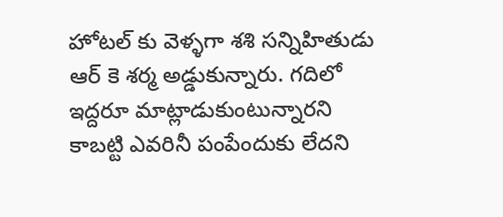హోటల్ కు వెళ్ళగా శశి సన్నిహితుడు ఆర్ కె శర్మ అడ్డుకున్నారు. గదిలో ఇద్దరూ మాట్లాడుకుంటున్నారని కాబట్టి ఎవరినీ పంపేందుకు లేదని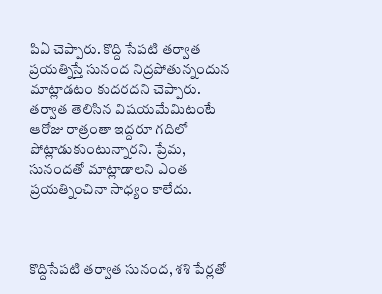పిఏ చెప్పారు. కొద్ది సేపటి తర్వాత ప్రయత్నిస్తే సునంద నిద్రపోతున్నందున మాట్లాడటం కుదరదని చెప్పారు. తర్వాత తెలిసిన విషయమేమిటంటే ఆరోజు రాత్రంతా ఇద్దరూ గదిలో పోట్లాడుకుంటున్నారని. ప్రేమ, సునందతో మాట్లాడాలని ఎంత ప్రయత్నించినా సాధ్యం కాలేదు.



కొద్దిసేపటి తర్వాత సునంద, శశి పేర్లతో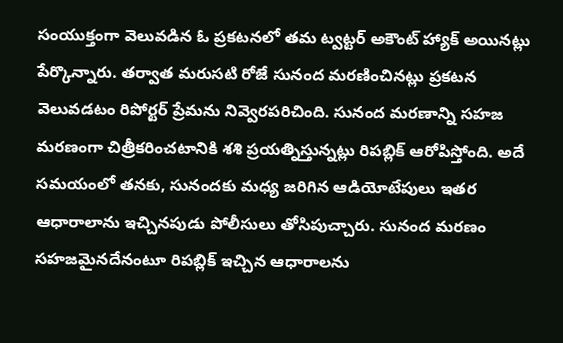సంయుక్తంగా వెలువడిన ఓ ప్రకటనలో తమ ట్వట్టర్ అకౌంట్ హ్యాక్ అయినట్లు పేర్కొన్నారు. తర్వాత మరుసటి రోజే సునంద మరణించినట్లు ప్రకటన వెలువడటం రిపోర్టర్ ప్రేమను నివ్వెరపరిచింది. సునంద మరణాన్ని సహజ మరణంగా చిత్రీకరించటానికి శశి ప్రయత్నిస్తున్నట్లు రిపబ్లిక్ ఆరోపిస్తోంది. అదే సమయంలో తనకు, సునందకు మధ్య జరిగిన ఆడియోటేపులు ఇతర ఆధారాలాను ఇచ్చినపుడు పోలీసులు తోసిపుచ్చారు. సునంద మరణం సహజమైనదేనంటూ రిపబ్లిక్ ఇచ్చిన ఆధారాలను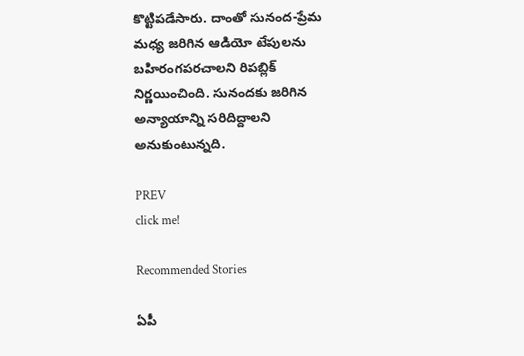కొట్టిపడేసారు. దాంతో సునంద-ప్రేమ మధ్య జరిగిన ఆడియో టేపులను బహిరంగపరచాలని రిపబ్లిక్ నిర్ణయించింది. సునందకు జరిగిన అన్యాయాన్ని సరిదిద్దాలని అనుకుంటున్నది.

PREV
click me!

Recommended Stories

ఏపీ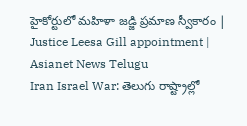హైకోర్టులో మహిళా జడ్జి ప్రమాణ స్వీకారం | Justice Leesa Gill appointment | Asianet News Telugu
Iran Israel War: తెలుగు రాష్ట్రాల్లో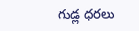గుడ్ల ధరలు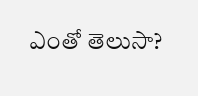ఎంతో తెలుసా?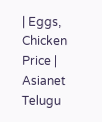| Eggs, Chicken Price | Asianet Telugu